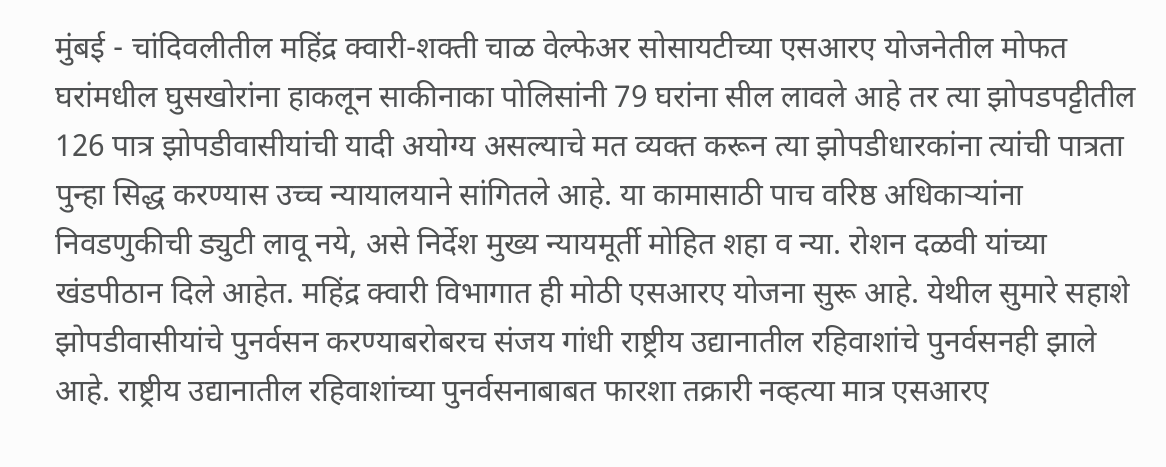मुंबई - चांदिवलीतील महिंद्र क्वारी-शक्ती चाळ वेल्फेअर सोसायटीच्या एसआरए योजनेतील मोफत घरांमधील घुसखोरांना हाकलून साकीनाका पोलिसांनी 79 घरांना सील लावले आहे तर त्या झोपडपट्टीतील 126 पात्र झोपडीवासीयांची यादी अयोग्य असल्याचे मत व्यक्त करून त्या झोपडीधारकांना त्यांची पात्रता पुन्हा सिद्ध करण्यास उच्च न्यायालयाने सांगितले आहे. या कामासाठी पाच वरिष्ठ अधिकाऱ्यांना निवडणुकीची ड्युटी लावू नये, असे निर्देश मुख्य न्यायमूर्ती मोहित शहा व न्या. रोशन दळवी यांच्या खंडपीठान दिले आहेत. महिंद्र क्वारी विभागात ही मोठी एसआरए योजना सुरू आहे. येथील सुमारे सहाशे झोपडीवासीयांचे पुनर्वसन करण्याबरोबरच संजय गांधी राष्ट्रीय उद्यानातील रहिवाशांचे पुनर्वसनही झाले आहे. राष्ट्रीय उद्यानातील रहिवाशांच्या पुनर्वसनाबाबत फारशा तक्रारी नव्हत्या मात्र एसआरए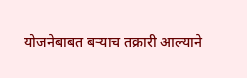योजनेबाबत बऱ्याच तक्रारी आल्याने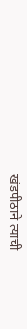खंडपीठाने त्याची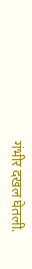गंभीर दखल घेतली.